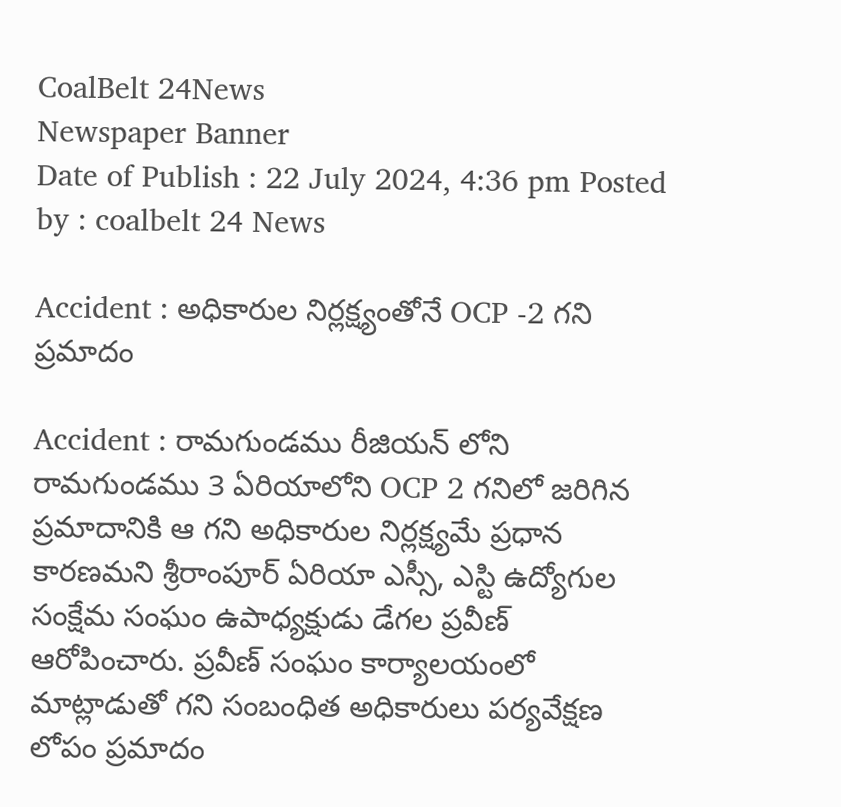CoalBelt 24News
Newspaper Banner
Date of Publish : 22 July 2024, 4:36 pm Posted by : coalbelt 24 News

Accident : అధికారుల నిర్లక్ష్యంతోనే OCP -2 గని ప్రమాదం

Accident : రామగుండము రీజియన్ లోని రామగుండము 3 ఏరియాలోని OCP 2 గనిలో జరిగిన ప్రమాదానికి ఆ గని అధికారుల నిర్లక్ష్యమే ప్రధాన కారణమని శ్రీరాంపూర్ ఏరియా ఎస్సీ, ఎస్టి ఉద్యోగుల సంక్షేమ సంఘం ఉపాధ్యక్షుడు డేగల ప్రవీణ్ ఆరోపించారు. ప్రవీణ్ సంఘం కార్యాలయంలో మాట్లాడుతో గని సంబంధిత అధికారులు పర్యవేక్షణ లోపం ప్రమాదం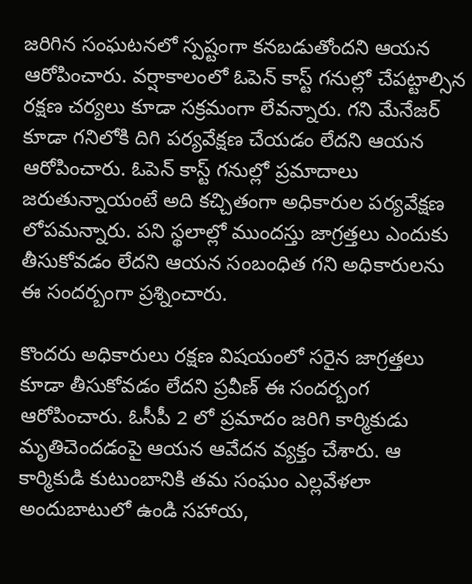జరిగిన సంఘటనలో స్పష్టంగా కనబడుతోందని ఆయన ఆరోపించారు. వర్షాకాలంలో ఓపెన్ కాస్ట్ గనుల్లో చేపట్టాల్సిన రక్షణ చర్యలు కూడా సక్రమంగా లేవన్నారు. గని మేనేజర్ కూడా గనిలోకి దిగి పర్యవేక్షణ చేయడం లేదని ఆయన ఆరోపించారు. ఓపెన్ కాస్ట్ గనుల్లో ప్రమాదాలు జరుతున్నాయంటే అది కచ్చితంగా అధికారుల పర్యవేక్షణ లోపమన్నారు. పని స్థలాల్లో ముందస్తు జాగ్రత్తలు ఎందుకు తీసుకోవడం లేదని ఆయన సంబంధిత గని అధికారులను ఈ సందర్బంగా ప్రశ్నించారు.

కొందరు అధికారులు రక్షణ విషయంలో సరైన జాగ్రత్తలు కూడా తీసుకోవడం లేదని ప్రవీణ్ ఈ సందర్బంగ ఆరోపించారు. ఓసీపీ 2 లో ప్రమాదం జరిగి కార్మికుడు మృతిచెందడంపై ఆయన ఆవేదన వ్యక్తం చేశారు. ఆ కార్మికుడి కుటుంబానికి తమ సంఘం ఎల్లవేళలా అందుబాటులో ఉండి సహాయ,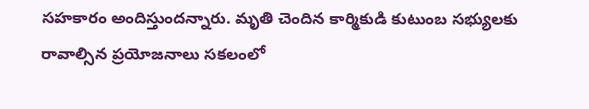సహకారం అందిస్తుందన్నారు. మృతి చెందిన కార్మికుడి కుటుంబ సభ్యులకు రావాల్సిన ప్రయోజనాలు సకలంలో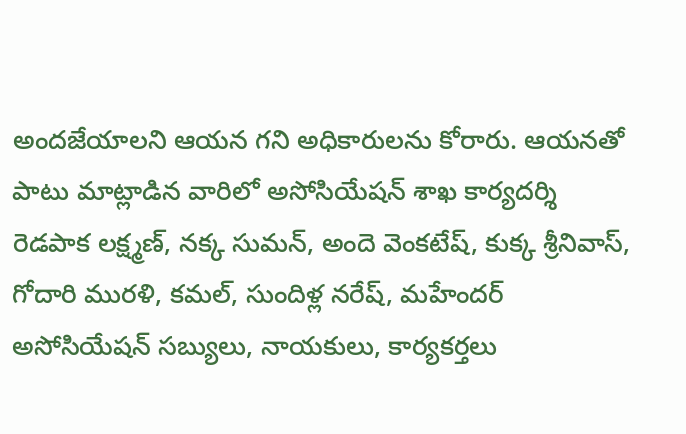అందజేయాలని ఆయన గని అధికారులను కోరారు. ఆయనతో పాటు మాట్లాడిన వారిలో అసోసియేషన్ శాఖ కార్యదర్శి రెడపాక లక్ష్మణ్, నక్క సుమన్, అందె వెంకటేష్, కుక్క శ్రీనివాస్, గోదారి మురళి, కమల్, సుందిళ్ల నరేష్, మహేందర్ అసోసియేషన్ సబ్యులు, నాయకులు, కార్యకర్తలు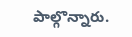పాల్గొన్నారు.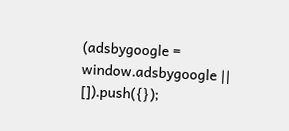(adsbygoogle = window.adsbygoogle || []).push({});